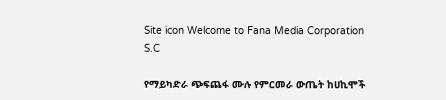Site icon Welcome to Fana Media Corporation S.C

የማይካድራ ጭፍጨፋ ሙሉ የምርመራ ውጤት ከሀኪሞች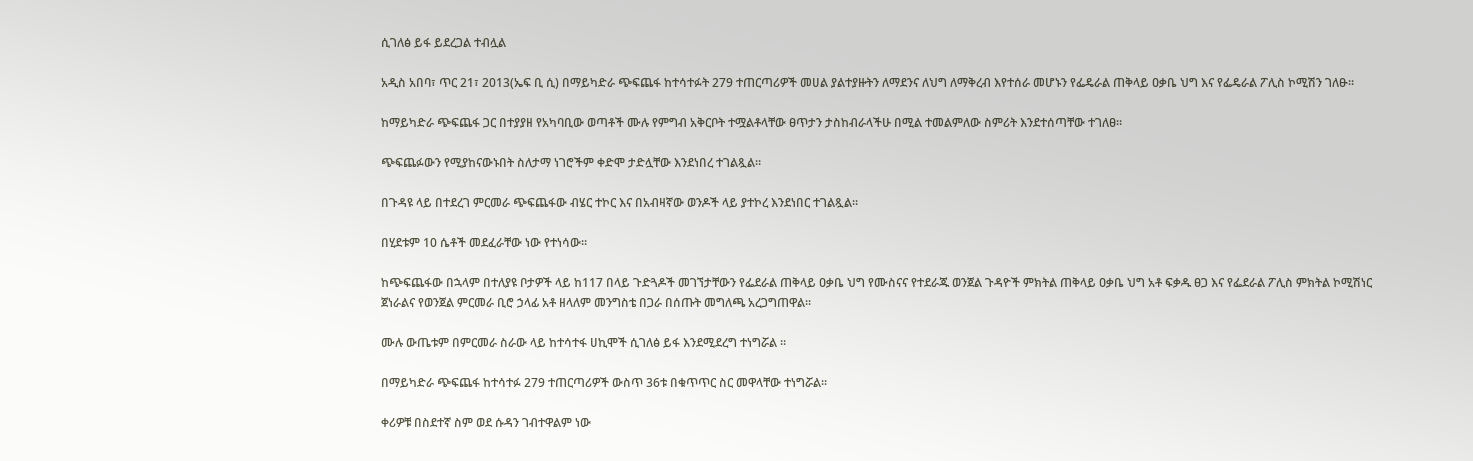ሲገለፅ ይፋ ይደረጋል ተብሏል

አዲስ አበባ፣ ጥር 21፣ 2013(ኤፍ ቢ ሲ) በማይካድራ ጭፍጨፋ ከተሳተፉት 279 ተጠርጣሪዎች መሀል ያልተያዙትን ለማደንና ለህግ ለማቅረብ እየተሰራ መሆኑን የፌዴራል ጠቅላይ ዐቃቤ ህግ እና የፌዴራል ፖሊስ ኮሚሽን ገለፁ፡፡

ከማይካድራ ጭፍጨፋ ጋር በተያያዘ የአካባቢው ወጣቶች ሙሉ የምግብ አቅርቦት ተሟልቶላቸው ፀጥታን ታስከብራላችሁ በሚል ተመልምለው ስምሪት እንደተሰጣቸው ተገለፀ፡፡

ጭፍጨፉውን የሚያከናውኑበት ስለታማ ነገሮችም ቀድሞ ታድሏቸው እንደነበረ ተገልጿል።

በጉዳዩ ላይ በተደረገ ምርመራ ጭፍጨፋው ብሄር ተኮር እና በአብዛኛው ወንዶች ላይ ያተኮረ እንደነበር ተገልጿል፡፡

በሂደቱም 10 ሴቶች መደፈራቸው ነው የተነሳው።

ከጭፍጨፋው በኋላም በተለያዩ ቦታዎች ላይ ከ117 በላይ ጉድጓዶች መገኘታቸውን የፌደራል ጠቅላይ ዐቃቤ ህግ የሙስናና የተደራጁ ወንጀል ጉዳዮች ምክትል ጠቅላይ ዐቃቤ ህግ አቶ ፍቃዱ ፀጋ እና የፌደራል ፖሊስ ምክትል ኮሚሽነር ጀነራልና የወንጀል ምርመራ ቢሮ ኃላፊ አቶ ዘላለም መንግስቴ በጋራ በሰጡት መግለጫ አረጋግጠዋል፡፡

ሙሉ ውጤቱም በምርመራ ስራው ላይ ከተሳተፋ ሀኪሞች ሲገለፅ ይፋ እንደሚደረግ ተነግሯል ።

በማይካድራ ጭፍጨፋ ከተሳተፉ 279 ተጠርጣሪዎች ውስጥ 36ቱ በቁጥጥር ስር መዋላቸው ተነግሯል፡፡

ቀሪዎቹ በስደተኛ ስም ወደ ሱዳን ገብተዋልም ነው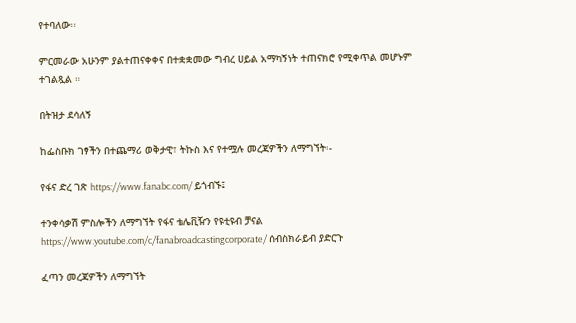የተባለው፡፡

ምርመራው አሁንም ያልተጠናቀቀና በተቋቋመው ግብረ ሀይል አማካኝነት ተጠናክሮ የሚቀጥል መሆኑም ተገልጿል ።

በትዝታ ደሳለኝ

ከፌስቡክ ገፃችን በተጨማሪ ወቅታዊ፣ ትኩስ እና የተሟሉ መረጃዎችን ለማግኘት፡-

የፋና ድረ ገጽ https://www.fanabc.com/ ይጎብኙ፤

ተንቀሳቃሽ ምስሎችን ለማግኘት የፋና ቴሌቪዥን የዩቲዩብ ቻናል https://www.youtube.com/c/fanabroadcastingcorporate/ ሰብስክራይብ ያድርጉ

ፈጣን መረጃዎችን ለማግኘት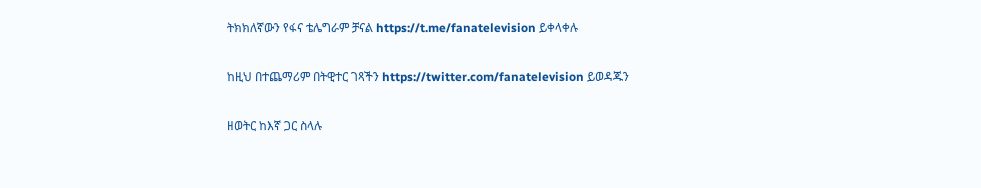ትክክለኛውን የፋና ቴሌግራም ቻናል https://t.me/fanatelevision ይቀላቀሉ

ከዚህ በተጨማሪም በትዊተር ገጻችን https://twitter.com/fanatelevision ይወዳጁን

ዘወትር ከእኛ ጋር ስላሉ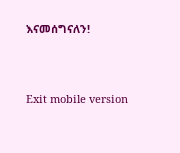እናመሰግናለን!



Exit mobile version